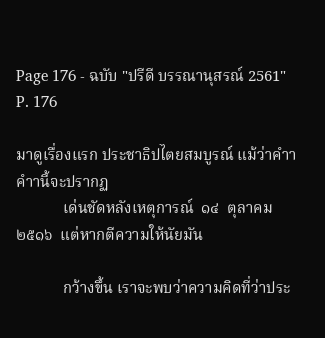Page 176 - ฉบับ "ปรีดี บรรณานุสรณ์ 2561"
P. 176

มาดูเรื่องแรก ประชาธิปไตยสมบูรณ์ แม้ว่าคำาคำานี้จะปรากฏ
            เด่นชัดหลังเหตุการณ์  ๑๔  ตุลาคม  ๒๕๑๖  แต่หากตีความให้นัยมัน

            กว้างขึ้น เราจะพบว่าความคิดที่ว่าประ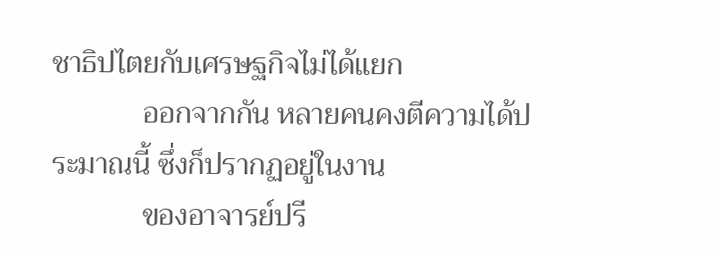ชาธิปไตยกับเศรษฐกิจไม่ได้แยก
            ออกจากกัน หลายคนคงตีความได้ประมาณนี้ ซึ่งก็ปรากฏอยู่ในงาน
            ของอาจารย์ปรี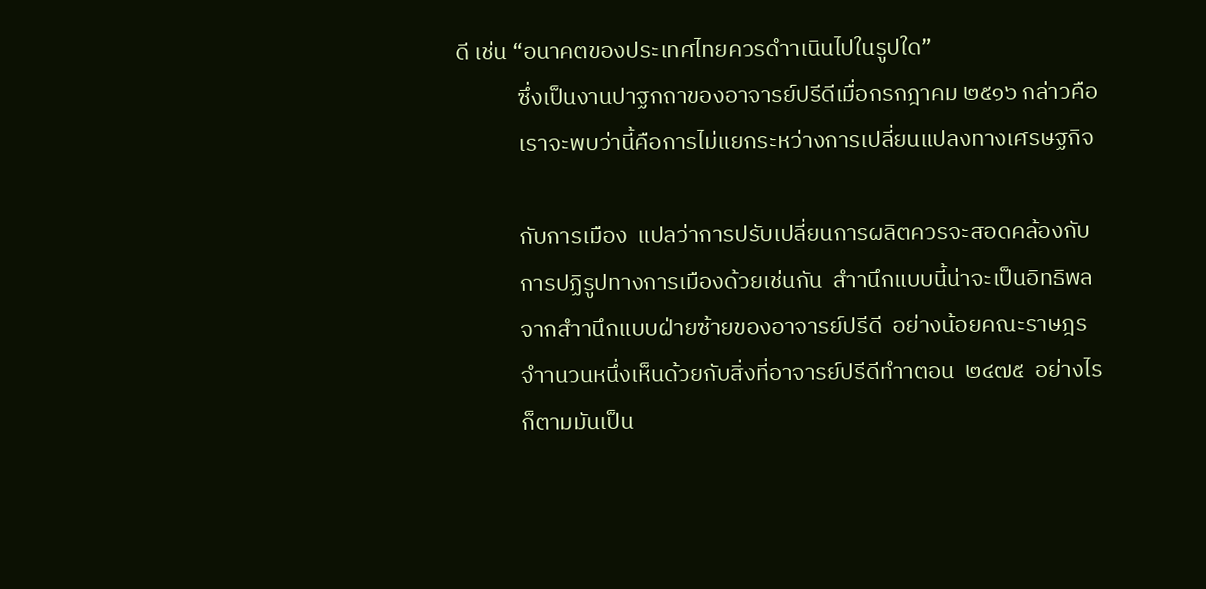ดี เช่น “อนาคตของประเทศไทยควรดำาเนินไปในรูปใด”
            ซึ่งเป็นงานปาฐกถาของอาจารย์ปรีดีเมื่อกรกฎาคม ๒๕๑๖ กล่าวคือ
            เราจะพบว่านี้คือการไม่แยกระหว่างการเปลี่ยนแปลงทางเศรษฐกิจ

            กับการเมือง  แปลว่าการปรับเปลี่ยนการผลิตควรจะสอดคล้องกับ
            การปฏิรูปทางการเมืองด้วยเช่นกัน  สำานึกแบบนี้น่าจะเป็นอิทธิพล
            จากสำานึกแบบฝ่ายซ้ายของอาจารย์ปรีดี  อย่างน้อยคณะราษฎร
            จำานวนหนึ่งเห็นด้วยกับสิ่งที่อาจารย์ปรีดีทำาตอน  ๒๔๗๕  อย่างไร
            ก็ตามมันเป็น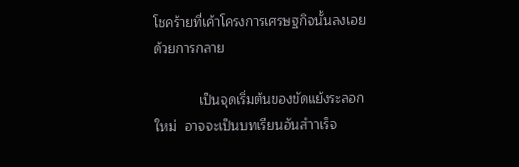โชคร้ายที่เค้าโครงการเศรษฐกิจนั้นลงเอยด้วยการกลาย

            เป็นจุดเริ่มต้นของขัดแย้งระลอกใหม่  อาจจะเป็นบทเรียนอันสำาเร็จ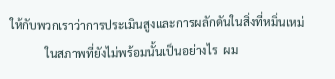ให้กับพวกเราว่าการประเมินสูงและการผลักดันในสิ่งที่หมิ่นเหม่
            ในสภาพที่ยังไม่พร้อมนั้นเป็นอย่างไร  ผม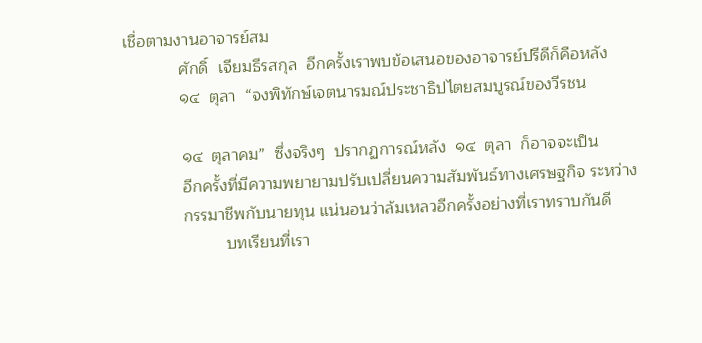เชื่อตามงานอาจารย์สม
            ศักดิ์  เจียมธีรสกุล  อีกครั้งเราพบข้อเสนอของอาจารย์ปรีดีก็คือหลัง
            ๑๔  ตุลา  “จงพิทักษ์เจตนารมณ์ประชาธิปไตยสมบูรณ์ของวีรชน

            ๑๔  ตุลาคม”  ซึ่งจริงๆ  ปรากฏการณ์หลัง  ๑๔  ตุลา  ก็อาจจะเป็น
            อีกครั้งที่มีความพยายามปรับเปลี่ยนความสัมพันธ์ทางเศรษฐกิจ ระหว่าง
            กรรมาชีพกับนายทุน แน่นอนว่าล้มเหลวอีกครั้งอย่างที่เราทราบกันดี
                     บทเรียนที่เรา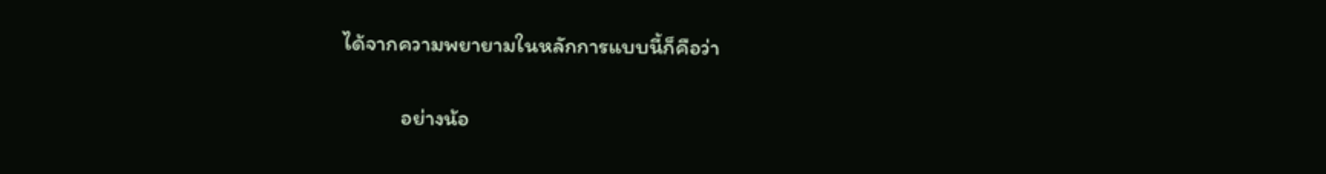ได้จากความพยายามในหลักการแบบนี้ก็คือว่า

            อย่างน้อ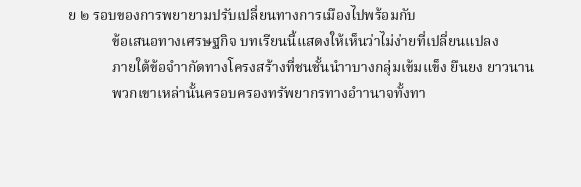ย ๒ รอบของการพยายามปรับเปลี่ยนทางการเมืองไปพร้อมกับ
            ข้อเสนอทางเศรษฐกิจ บทเรียนนี้แสดงให้เห็นว่าไม่ง่ายที่เปลี่ยนแปลง
            ภายใต้ข้อจำากัดทางโครงสร้างที่ชนชั้นนำาบางกลุ่มเข้มแข็ง ยืนยง ยาวนาน
            พวกเขาเหล่านั้นครอบครองทรัพยากรทางอำานาจทั้งทา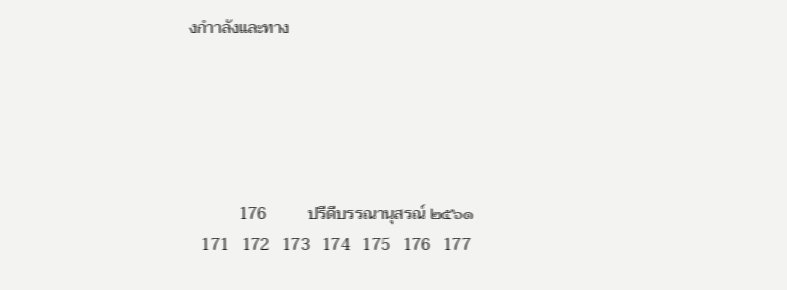งกำาลังและทาง





            176          ปรีดีบรรณานุสรณ์ ๒๕๖๑
   171   172   173   174   175   176   177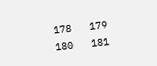178   179   180   181